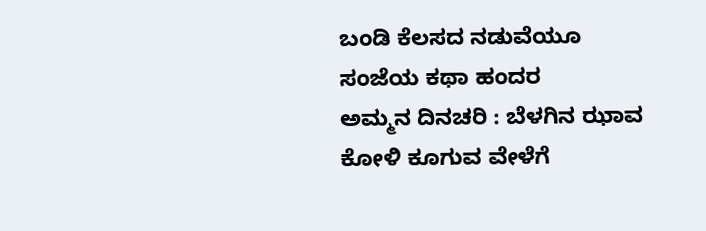ಬಂಡಿ ಕೆಲಸದ ನಡುವೆಯೂ ಸಂಜೆಯ ಕಥಾ ಹಂದರ
ಅಮ್ಮನ ದಿನಚರಿ : ಬೆಳಗಿನ ಝಾವ ಕೋಳಿ ಕೂಗುವ ವೇಳೆಗೆ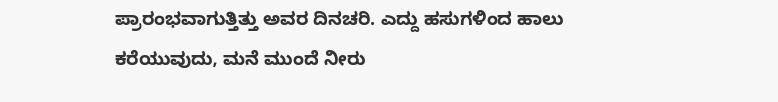ಪ್ರಾರಂಭವಾಗುತ್ತಿತ್ತು ಅವರ ದಿನಚರಿ. ಎದ್ದು ಹಸುಗಳಿಂದ ಹಾಲು ಕರೆಯುವುದು, ಮನೆ ಮುಂದೆ ನೀರು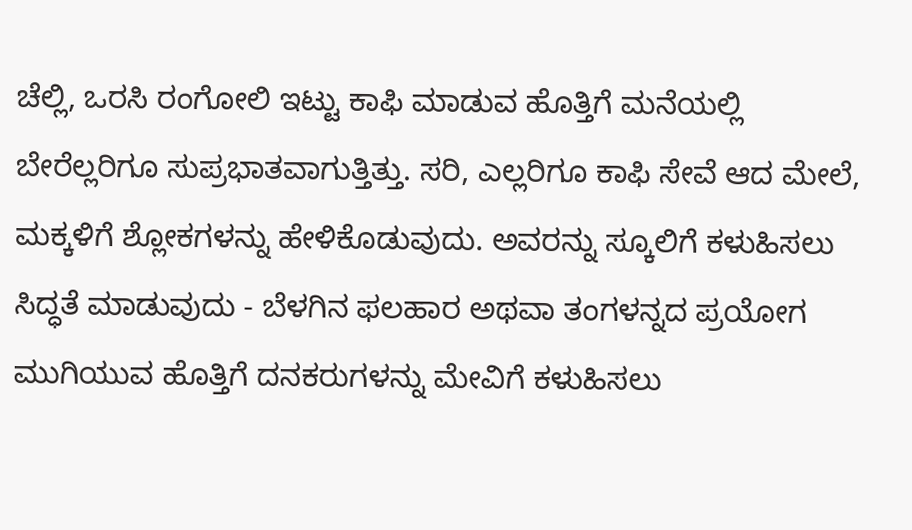ಚೆಲ್ಲಿ, ಒರಸಿ ರಂಗೋಲಿ ಇಟ್ಟು ಕಾಫಿ ಮಾಡುವ ಹೊತ್ತಿಗೆ ಮನೆಯಲ್ಲಿ ಬೇರೆಲ್ಲರಿಗೂ ಸುಪ್ರಭಾತವಾಗುತ್ತಿತ್ತು. ಸರಿ, ಎಲ್ಲರಿಗೂ ಕಾಫಿ ಸೇವೆ ಆದ ಮೇಲೆ, ಮಕ್ಕಳಿಗೆ ಶ್ಲೋಕಗಳನ್ನು ಹೇಳಿಕೊಡುವುದು. ಅವರನ್ನು ಸ್ಕೂಲಿಗೆ ಕಳುಹಿಸಲು ಸಿದ್ಧತೆ ಮಾಡುವುದು - ಬೆಳಗಿನ ಫಲಹಾರ ಅಥವಾ ತಂಗಳನ್ನದ ಪ್ರಯೋಗ ಮುಗಿಯುವ ಹೊತ್ತಿಗೆ ದನಕರುಗಳನ್ನು ಮೇವಿಗೆ ಕಳುಹಿಸಲು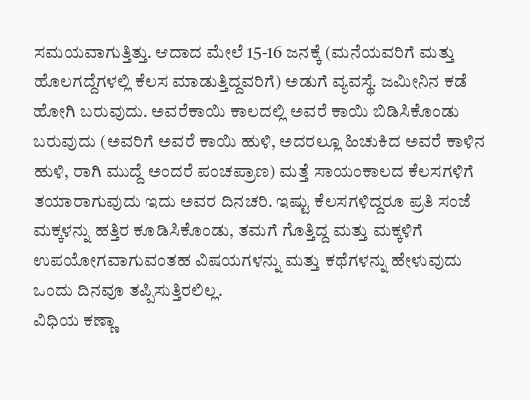ಸಮಯವಾಗುತ್ತಿತ್ತು. ಆದಾದ ಮೇಲೆ 15-16 ಜನಕ್ಕೆ (ಮನೆಯವರಿಗೆ ಮತ್ತು ಹೊಲಗದ್ದೆಗಳಲ್ಲಿ ಕೆಲಸ ಮಾಡುತ್ತಿದ್ದವರಿಗೆ) ಅಡುಗೆ ವ್ಯವಸ್ಥೆ. ಜಮೀನಿನ ಕಡೆ ಹೋಗಿ ಬರುವುದು. ಅವರೆಕಾಯಿ ಕಾಲದಲ್ಲಿ ಅವರೆ ಕಾಯಿ ಬಿಡಿಸಿಕೊಂಡು ಬರುವುದು (ಅವರಿಗೆ ಅವರೆ ಕಾಯಿ ಹುಳಿ, ಅದರಲ್ಲೂ ಹಿಚುಕಿದ ಅವರೆ ಕಾಳಿನ ಹುಳಿ, ರಾಗಿ ಮುದ್ದೆ ಅಂದರೆ ಪಂಚಪ್ರಾಣ) ಮತ್ತೆ ಸಾಯಂಕಾಲದ ಕೆಲಸಗಳಿಗೆ ತಯಾರಾಗುವುದು ಇದು ಅವರ ದಿನಚರಿ. ಇಷ್ಟು ಕೆಲಸಗಳಿದ್ದರೂ ಪ್ರತಿ ಸಂಜೆ ಮಕ್ಕಳನ್ನು ಹತ್ತಿರ ಕೂಡಿಸಿಕೊಂಡು, ತಮಗೆ ಗೊತ್ತಿದ್ದ ಮತ್ತು ಮಕ್ಕಳಿಗೆ ಉಪಯೋಗವಾಗುವಂತಹ ವಿಷಯಗಳನ್ನು ಮತ್ತು ಕಥೆಗಳನ್ನು ಹೇಳುವುದು ಒಂದು ದಿನವೂ ತಪ್ಪಿಸುತ್ತಿರಲಿಲ್ಲ.
ವಿಧಿಯ ಕಣ್ಣಾ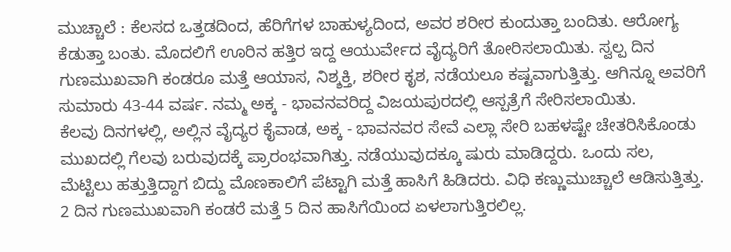ಮುಚ್ಚಾಲೆ : ಕೆಲಸದ ಒತ್ತಡದಿಂದ, ಹೆರಿಗೆಗಳ ಬಾಹುಳ್ಯದಿಂದ, ಅವರ ಶರೀರ ಕುಂದುತ್ತಾ ಬಂದಿತು. ಆರೋಗ್ಯ ಕೆಡುತ್ತಾ ಬಂತು. ಮೊದಲಿಗೆ ಊರಿನ ಹತ್ತಿರ ಇದ್ದ ಆಯುರ್ವೇದ ವೈದ್ಯರಿಗೆ ತೋರಿಸಲಾಯಿತು. ಸ್ವಲ್ಪ ದಿನ ಗುಣಮುಖವಾಗಿ ಕಂಡರೂ ಮತ್ತೆ ಆಯಾಸ, ನಿಶ್ಶಕ್ತಿ, ಶರೀರ ಕೃಶ, ನಡೆಯಲೂ ಕಷ್ಟವಾಗುತ್ತಿತ್ತು. ಆಗಿನ್ನೂ ಅವರಿಗೆ ಸುಮಾರು 43-44 ವರ್ಷ. ನಮ್ಮ ಅಕ್ಕ - ಭಾವನವರಿದ್ದ ವಿಜಯಪುರದಲ್ಲಿ ಆಸ್ಪತ್ರೆಗೆ ಸೇರಿಸಲಾಯಿತು.
ಕೆಲವು ದಿನಗಳಲ್ಲಿ, ಅಲ್ಲಿನ ವೈದ್ಯರ ಕೈವಾಡ, ಅಕ್ಕ - ಭಾವನವರ ಸೇವೆ ಎಲ್ಲಾ ಸೇರಿ ಬಹಳಷ್ಟೇ ಚೇತರಿಸಿಕೊಂಡು ಮುಖದಲ್ಲಿ ಗೆಲವು ಬರುವುದಕ್ಕೆ ಪ್ರಾರಂಭವಾಗಿತ್ತು. ನಡೆಯುವುದಕ್ಕೂ ಷುರು ಮಾಡಿದ್ದರು. ಒಂದು ಸಲ, ಮೆಟ್ಟಿಲು ಹತ್ತುತ್ತಿದ್ದಾಗ ಬಿದ್ದು ಮೊಣಕಾಲಿಗೆ ಪೆಟ್ಟಾಗಿ ಮತ್ತೆ ಹಾಸಿಗೆ ಹಿಡಿದರು. ವಿಧಿ ಕಣ್ಣುಮುಚ್ಚಾಲೆ ಆಡಿಸುತ್ತಿತ್ತು. 2 ದಿನ ಗುಣಮುಖವಾಗಿ ಕಂಡರೆ ಮತ್ತೆ 5 ದಿನ ಹಾಸಿಗೆಯಿಂದ ಏಳಲಾಗುತ್ತಿರಲಿಲ್ಲ.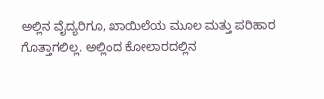ಅಲ್ಲಿನ ವೈದ್ಯರಿಗೂ, ಖಾಯಿಲೆಯ ಮೂಲ ಮತ್ತು ಪರಿಹಾರ ಗೊತ್ತಾಗಲಿಲ್ಲ. ಅಲ್ಲಿಂದ ಕೋಲಾರದಲ್ಲಿನ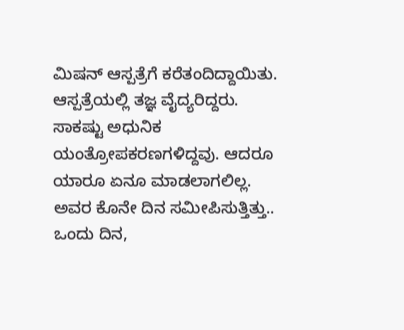ಮಿಷನ್ ಆಸ್ಪತ್ರೆಗೆ ಕರೆತಂದಿದ್ದಾಯಿತು. ಆಸ್ಪತ್ರೆಯಲ್ಲಿ ತಜ್ಞ ವೈದ್ಯರಿದ್ದರು. ಸಾಕಷ್ಟು ಅಧುನಿಕ ಯಂತ್ರೋಪಕರಣಗಳಿದ್ದವು. ಆದರೂ ಯಾರೂ ಏನೂ ಮಾಡಲಾಗಲಿಲ್ಲ. ಅವರ ಕೊನೇ ದಿನ ಸಮೀಪಿಸುತ್ತಿತ್ತು.. ಒಂದು ದಿನ,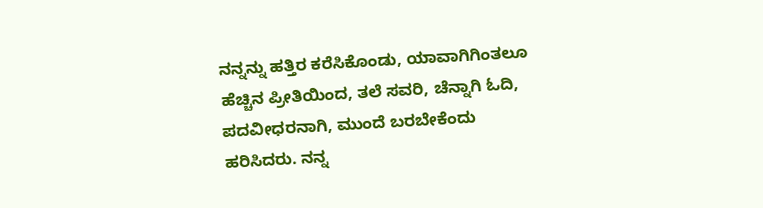ನನ್ನನ್ನು ಹತ್ತಿರ ಕರೆಸಿಕೊಂಡು, ಯಾವಾಗಿಗಿಂತಲೂ ಹೆಚ್ಚಿನ ಪ್ರೀತಿಯಿಂದ, ತಲೆ ಸವರಿ, ಚೆನ್ನಾಗಿ ಓದಿ, ಪದವೀಧರನಾಗಿ, ಮುಂದೆ ಬರಬೇಕೆಂದು ಹರಿಸಿದರು. ನನ್ನ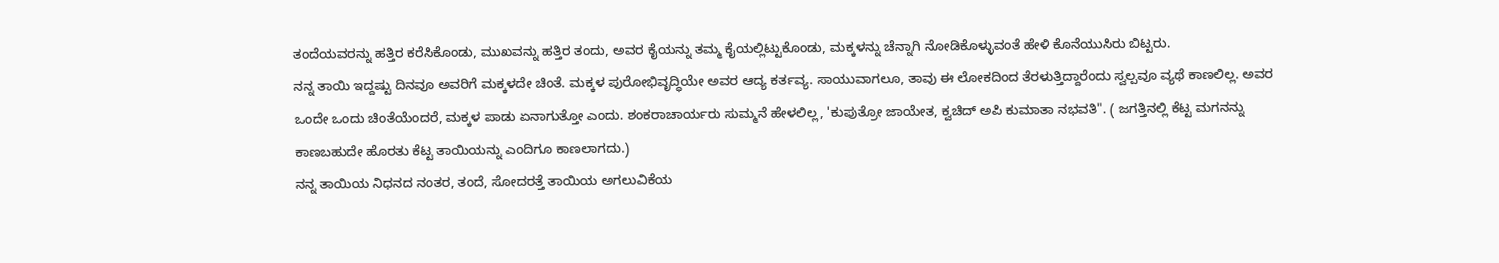ತಂದೆಯವರನ್ನು ಹತ್ತಿರ ಕರೆಸಿಕೊಂಡು, ಮುಖವನ್ನು ಹತ್ತಿರ ತಂದು, ಅವರ ಕೈಯನ್ನು ತಮ್ಮ ಕೈಯಲ್ಲಿಟ್ಟುಕೊಂಡು, ಮಕ್ಕಳನ್ನು ಚೆನ್ನಾಗಿ ನೋಡಿಕೊಳ್ಳುವಂತೆ ಹೇಳಿ ಕೊನೆಯುಸಿರು ಬಿಟ್ಟರು.
ನನ್ನ ತಾಯಿ ಇದ್ದಷ್ಟು ದಿನವೂ ಅವರಿಗೆ ಮಕ್ಕಳದೇ ಚಿಂತೆ. ಮಕ್ಕಳ ಪುರೋಭಿವೃದ್ಧಿಯೇ ಅವರ ಆದ್ಯ ಕರ್ತವ್ಯ. ಸಾಯುವಾಗಲೂ, ತಾವು ಈ ಲೋಕದಿಂದ ತೆರಳುತ್ತಿದ್ದಾರೆಂದು ಸ್ವಲ್ಪವೂ ವ್ಯಥೆ ಕಾಣಲಿಲ್ಲ. ಅವರ ಒಂದೇ ಒಂದು ಚಿಂತೆಯೆಂದರೆ, ಮಕ್ಕಳ ಪಾಡು ಏನಾಗುತ್ತೋ ಎಂದು. ಶಂಕರಾಚಾರ್ಯರು ಸುಮ್ಮನೆ ಹೇಳಲಿಲ್ಲ, 'ಕುಪುತ್ರೋ ಜಾಯೇತ, ಕ್ವಚಿದ್ ಅಪಿ ಕುಮಾತಾ ನಭವತಿ". ( ಜಗತ್ತಿನಲ್ಲಿ ಕೆಟ್ಟ ಮಗನನ್ನು ಕಾಣಬಹುದೇ ಹೊರತು ಕೆಟ್ಟ ತಾಯಿಯನ್ನು ಎಂದಿಗೂ ಕಾಣಲಾಗದು.)
ನನ್ನ ತಾಯಿಯ ನಿಧನದ ನಂತರ, ತಂದೆ, ಸೋದರತ್ತೆ ತಾಯಿಯ ಅಗಲುವಿಕೆಯ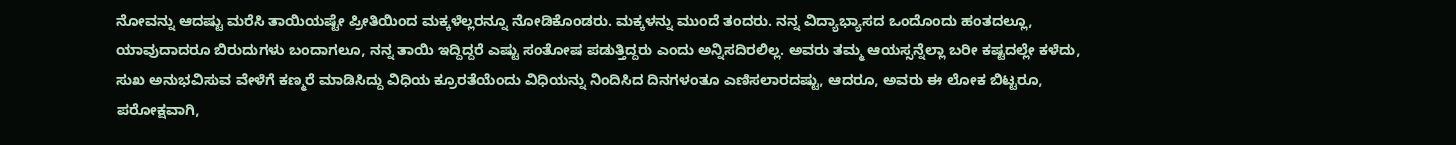ನೋವನ್ನು ಆದಷ್ಟು ಮರೆಸಿ ತಾಯಿಯಷ್ಟೇ ಪ್ರೀತಿಯಿಂದ ಮಕ್ಕಳೆಲ್ಲರನ್ನೂ ನೋಡಿಕೊಂಡರು. ಮಕ್ಕಳನ್ನು ಮುಂದೆ ತಂದರು. ನನ್ನ ವಿದ್ಯಾಭ್ಯಾಸದ ಒಂದೊಂದು ಹಂತದಲ್ಲೂ, ಯಾವುದಾದರೂ ಬಿರುದುಗಳು ಬಂದಾಗಲೂ, ನನ್ನ ತಾಯಿ ಇದ್ದಿದ್ದರೆ ಎಷ್ಟು ಸಂತೋಷ ಪಡುತ್ತಿದ್ದರು ಎಂದು ಅನ್ನಿಸದಿರಲಿಲ್ಲ. ಅವರು ತಮ್ಮ ಆಯಸ್ಸನ್ನೆಲ್ಲಾ ಬರೀ ಕಷ್ಟದಲ್ಲೇ ಕಳೆದು, ಸುಖ ಅನುಭವಿಸುವ ವೇಳೆಗೆ ಕಣ್ಮರೆ ಮಾಡಿಸಿದ್ದು ವಿಧಿಯ ಕ್ರೂರತೆಯೆಂದು ವಿಧಿಯನ್ನು ನಿಂದಿಸಿದ ದಿನಗಳಂತೂ ಎಣಿಸಲಾರದಷ್ಟು, ಆದರೂ, ಅವರು ಈ ಲೋಕ ಬಿಟ್ಟರೂ, ಪರೋಕ್ಷವಾಗಿ,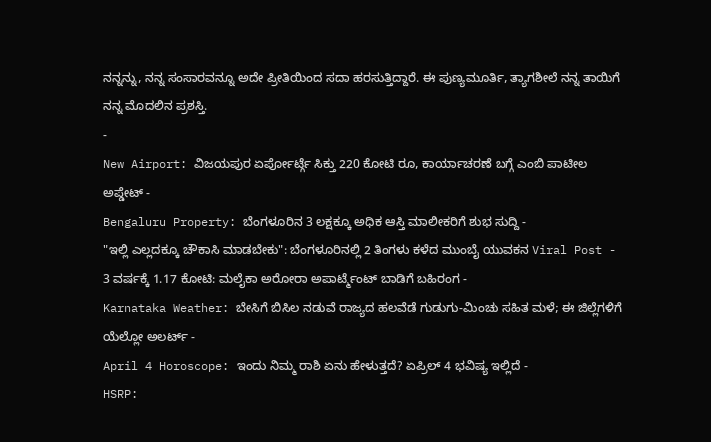ನನ್ನನ್ನು, ನನ್ನ ಸಂಸಾರವನ್ನೂ ಅದೇ ಪ್ರೀತಿಯಿಂದ ಸದಾ ಹರಸುತ್ತಿದ್ದಾರೆ. ಈ ಪುಣ್ಯಮೂರ್ತಿ, ತ್ಯಾಗಶೀಲೆ ನನ್ನ ತಾಯಿಗೆ ನನ್ನ ಮೊದಲಿನ ಪ್ರಶಸ್ತಿ.
-
New Airport: ವಿಜಯಪುರ ಏರ್ಪೋರ್ಟ್ಗೆ ಸಿಕ್ತು 220 ಕೋಟಿ ರೂ, ಕಾರ್ಯಾಚರಣೆ ಬಗ್ಗೆ ಎಂಬಿ ಪಾಟೀಲ ಅಪ್ಡೇಟ್ -
Bengaluru Property: ಬೆಂಗಳೂರಿನ 3 ಲಕ್ಷಕ್ಕೂ ಅಧಿಕ ಆಸ್ತಿ ಮಾಲೀಕರಿಗೆ ಶುಭ ಸುದ್ದಿ -
"ಇಲ್ಲಿ ಎಲ್ಲದಕ್ಕೂ ಚೌಕಾಸಿ ಮಾಡಬೇಕು": ಬೆಂಗಳೂರಿನಲ್ಲಿ 2 ತಿಂಗಳು ಕಳೆದ ಮುಂಬೈ ಯುವಕನ Viral Post -
3 ವರ್ಷಕ್ಕೆ 1.17 ಕೋಟಿ: ಮಲೈಕಾ ಅರೋರಾ ಅಪಾರ್ಟ್ಮೆಂಟ್ ಬಾಡಿಗೆ ಬಹಿರಂಗ -
Karnataka Weather: ಬೇಸಿಗೆ ಬಿಸಿಲ ನಡುವೆ ರಾಜ್ಯದ ಹಲವೆಡೆ ಗುಡುಗು-ಮಿಂಚು ಸಹಿತ ಮಳೆ; ಈ ಜಿಲ್ಲೆಗಳಿಗೆ ಯೆಲ್ಲೋ ಅಲರ್ಟ್ -
April 4 Horoscope: ಇಂದು ನಿಮ್ಮ ರಾಶಿ ಏನು ಹೇಳುತ್ತದೆ? ಏಪ್ರಿಲ್ 4 ಭವಿಷ್ಯ ಇಲ್ಲಿದೆ -
HSRP: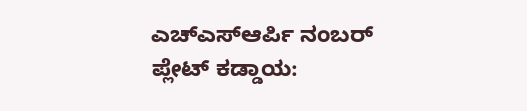ಎಚ್ಎಸ್ಆರ್ಪಿ ನಂಬರ್ ಪ್ಲೇಟ್ ಕಡ್ಡಾಯ: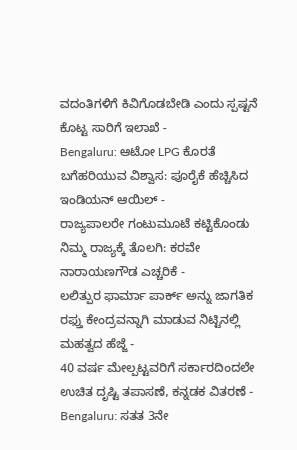ವದಂತಿಗಳಿಗೆ ಕಿವಿಗೊಡಬೇಡಿ ಎಂದು ಸ್ಪಷ್ಟನೆ ಕೊಟ್ಟ ಸಾರಿಗೆ ಇಲಾಖೆ -
Bengaluru: ಆಟೋ LPG ಕೊರತೆ ಬಗೆಹರಿಯುವ ವಿಶ್ವಾಸ: ಪೂರೈಕೆ ಹೆಚ್ಚಿಸಿದ ಇಂಡಿಯನ್ ಆಯಿಲ್ -
ರಾಜ್ಯಪಾಲರೇ ಗಂಟುಮೂಟೆ ಕಟ್ಟಿಕೊಂಡು ನಿಮ್ಮ ರಾಜ್ಯಕ್ಕೆ ತೊಲಗಿ: ಕರವೇ ನಾರಾಯಣಗೌಡ ಎಚ್ಚರಿಕೆ -
ಲಲಿತ್ಪುರ ಫಾರ್ಮಾ ಪಾರ್ಕ್ ಅನ್ನು ಜಾಗತಿಕ ರಫ್ತು ಕೇಂದ್ರವನ್ನಾಗಿ ಮಾಡುವ ನಿಟ್ಟಿನಲ್ಲಿ ಮಹತ್ವದ ಹೆಜ್ಜೆ -
40 ವರ್ಷ ಮೇಲ್ಪಟ್ಟವರಿಗೆ ಸರ್ಕಾರದಿಂದಲೇ ಉಚಿತ ದೃಷ್ಟಿ ತಪಾಸಣೆ, ಕನ್ನಡಕ ವಿತರಣೆ -
Bengaluru: ಸತತ 3ನೇ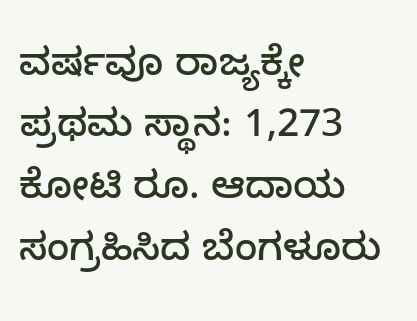ವರ್ಷವೂ ರಾಜ್ಯಕ್ಕೇ ಪ್ರಥಮ ಸ್ಥಾನ: 1,273 ಕೋಟಿ ರೂ. ಆದಾಯ ಸಂಗ್ರಹಿಸಿದ ಬೆಂಗಳೂರು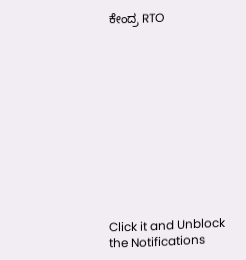ಕೇಂದ್ರ RTO












Click it and Unblock the Notifications